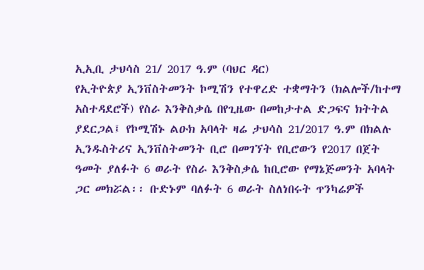ኢኢቢ ታህሳስ 21/ 2017 ዓ.ም (ባህር ዳር)
የኢትዮጵያ ኢንቨስትመንት ኮሚሽን የተዋረድ ተቋማትን (ክልሎች/ከተማ አስተዳደሮች) የስራ እንቅስቃሴ በየጊዜው በመከታተል ድጋፍና ክትትል ያደርጋል፤ የኮሚሽኑ ልዑክ አባላት ዛሬ ታህሳስ 21/2017 ዓ.ም በክልሉ ኢንዱስትሪና ኢንቨስትመንት ቢሮ በመገኘት የቢሮውን የ2017 በጀት ዓመት ያለፉት 6 ወራት የስራ እንቅስቃሴ ከቢሮው የማኔጅመንት አባላት ጋር መክሯል፡፡ ቡድኑም ባለፉት 6 ወራት ስለነበሩት ጥንካሬዎች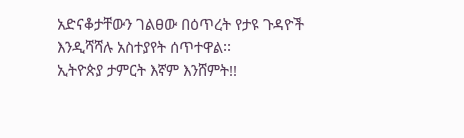አድናቆታቸውን ገልፀው በዕጥረት የታዩ ጉዳዮች እንዲሻሻሉ አስተያየት ሰጥተዋል፡፡
ኢትዮጵያ ታምርት እኛም እንሸምት!!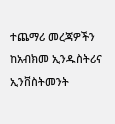ተጨማሪ መረጃዎችን ከአብክመ ኢንዱስትሪና ኢንቨስትመንት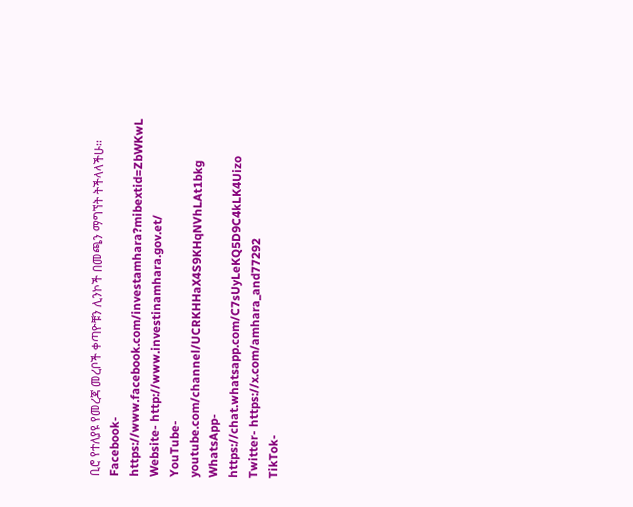ቢሮ የተለያዩ የመረጃ መረቦች ቀጣዮቹን ሊንኮች በመጫን ማግኘት ትችላላችሁ፡፡
Facebook- https://www.facebook.com/investamhara?mibextid=ZbWKwL
Website- http://www.investinamhara.gov.et/
YouTube- youtube.com/channel/UCRKHHaX4S9KHqNVhLAt1bkg
WhatsApp- https://chat.whatsapp.com/C7sUyLeKQ5D9C4kLK4Uizo
Twitter- https://x.com/amhara_and77292
TikTok-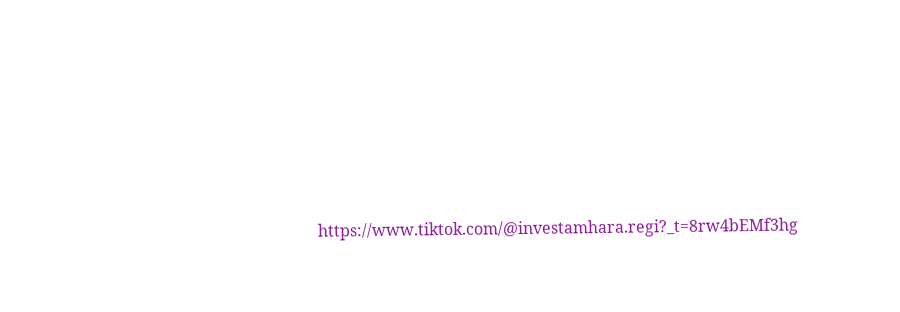https://www.tiktok.com/@investamhara.regi?_t=8rw4bEMf3hg